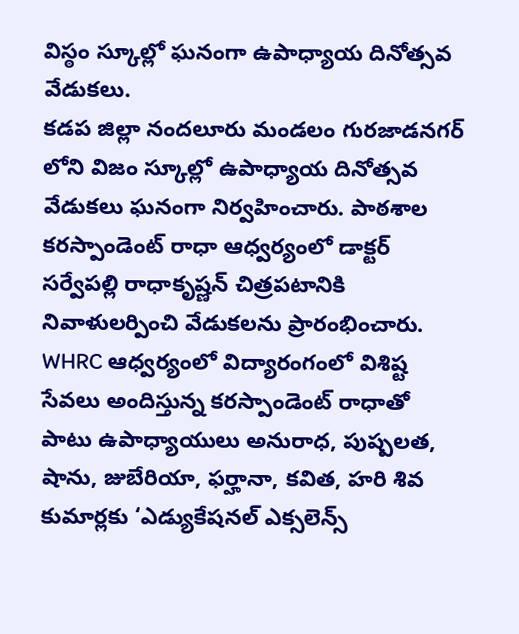విస్ఠం స్కూల్లో ఘనంగా ఉపాధ్యాయ దినోత్సవ వేడుకలు.
కడప జిల్లా నందలూరు మండలం గురజాడనగర్ లోని విజం స్కూల్లో ఉపాధ్యాయ దినోత్సవ వేడుకలు ఘనంగా నిర్వహించారు. పాఠశాల కరస్పాండెంట్ రాధా ఆధ్వర్యంలో డాక్టర్ సర్వేపల్లి రాధాకృష్ణన్ చిత్రపటానికి నివాళులర్పించి వేడుకలను ప్రారంభించారు. WHRC ఆధ్వర్యంలో విద్యారంగంలో విశిష్ట సేవలు అందిస్తున్న కరస్పాండెంట్ రాధాతో పాటు ఉపాధ్యాయులు అనురాధ, పుష్పలత, షాను, జుబేరియా, ఫర్హానా, కవిత, హరి శివ కుమార్లకు ‘ఎడ్యుకేషనల్ ఎక్సలెన్స్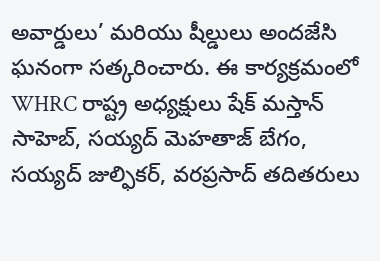అవార్డులు’ మరియు షీల్డులు అందజేసి ఘనంగా సత్కరించారు. ఈ కార్యక్రమంలో WHRC రాష్ట్ర అధ్యక్షులు షేక్ మస్తాన్ సాహెబ్, సయ్యద్ మెహతాజ్ బేగం, సయ్యద్ జుల్ఫికర్, వరప్రసాద్ తదితరులు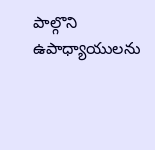పాల్గొని ఉపాధ్యాయులను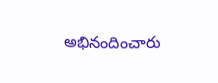అభినందించారు